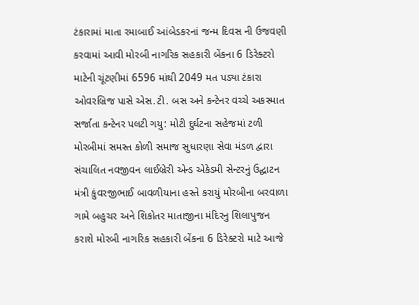ટંકારામાં માતા રમાબાઈ આંબેડકરનાં જન્મ દિવસ ની ઉજવણી કરવામાં આવી મોરબી નાગરિક સહકારી બેંકના 6 ડિરેક્ટરો માટેની ચૂંટણીમાં 6596 માંથી 2049 મત પડ્યા ટંકારા ઓવરબ્રિજ પાસે એસ.ટી. બસ અને કન્ટેનર વચ્ચે અકસ્માત સર્જાતા કન્ટેનર પલટી ગયુ: મોટી દુર્ઘટના સહેજમાં ટળી મોરબીમાં સમસ્ત કોળી સમાજ સુધારણા સેવા મંડળ દ્વારા સંચાલિત નવજીવન લાઈબ્રેરી એન્ડ એકેડમી સેન્ટરનું ઉદ્ઘાટન મંત્રી કુંવરજીભાઈ બાવળીયાના હસ્તે કરાયું મોરબીના બરવાળા ગામે બહુચર અને શિકોતર માતાજીના મંદિરનુ શિલાપુજન કરાશે મોરબી નાગરિક સહકારી બેંકના 6 ડિરેક્ટરો માટે આજે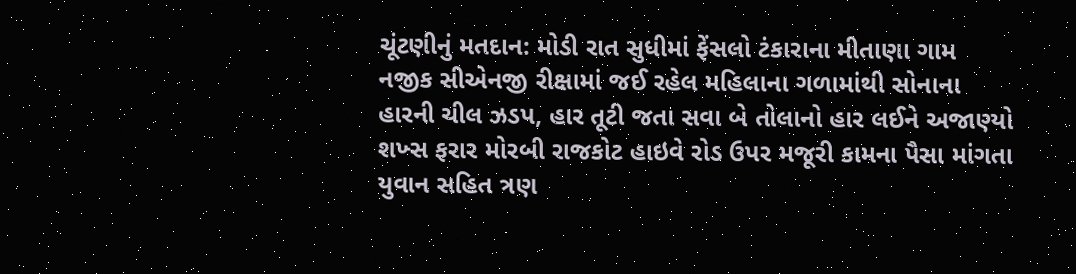ચૂંટણીનું મતદાન: મોડી રાત સુધીમાં ફેંસલો ટંકારાના મીતાણા ગામ નજીક સીએનજી રીક્ષામાં જઈ રહેલ મહિલાના ગળામાંથી સોનાના હારની ચીલ ઝડપ, હાર તૂટી જતા સવા બે તોલાનો હાર લઈને અજાણ્યો શખ્સ ફરાર મોરબી રાજકોટ હાઇવે રોડ ઉપર મજૂરી કામના પૈસા માંગતા યુવાન સહિત ત્રણ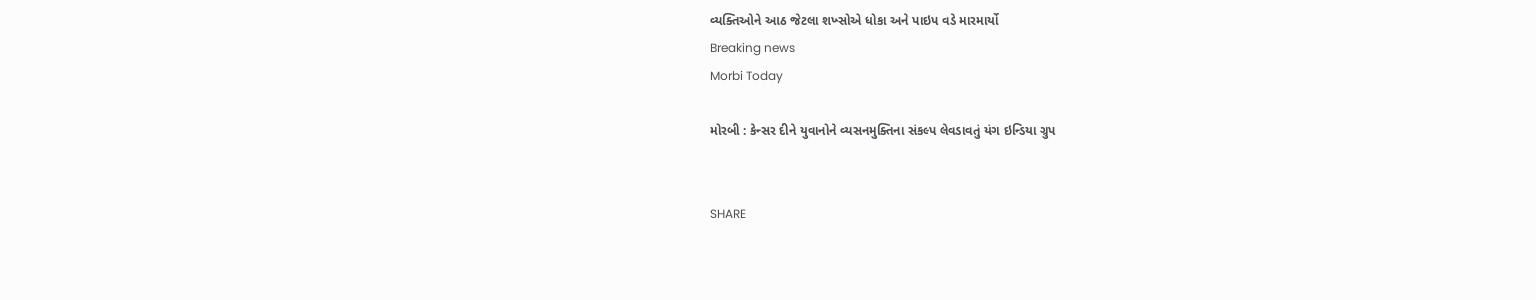વ્યક્તિઓને આઠ જેટલા શખ્સોએ ધોકા અને પાઇપ વડે મારમાર્યો
Breaking news
Morbi Today

મોરબી : કેન્સર દીને યુવાનોને વ્યસનમુક્તિના સંકલ્પ લેવડાવતું યંગ ઇન્ડિયા ગ્રુપ


SHARE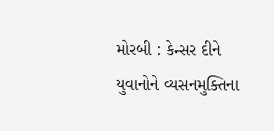મોરબી : કેન્સર દીને યુવાનોને વ્યસનમુક્તિના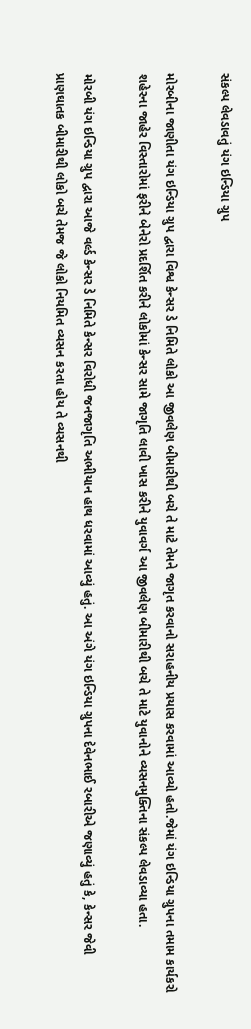સંકલ્પ લેવડાવતું યંગ ઇન્ડિયા ગ્રુપ

મોરબીના જાણીતા યંગ ઇન્ડિયા ગ્રુપ દ્વારા વિશ્વ કેન્સર ડે નિમિતે લોકો આ જીવલેણ બીમારીથી બચે તે માટે તેમને જાગૃત કરવાનો સરાહનીય પ્રયાસ કરવામાં આવ્યો હતો.જેમાં યંગ ઇન્ડિયા ગ્રુપના તમામ કાર્યકરો શહેરના જાહેર વિસ્તારોમાં ફરીને બેનેરો પ્રદર્શિત કરીને લોકોમાં કેન્સર સામે જાગૃતિ લાવી ખાસ કરીને યુવાવર્ગ આ જીવલેણ બીમારીથી બચે તે માટે યુવાનોને વ્યસનમુક્તિના સંકલ્પ લેવડાવ્યા હતા.

મોરબી યંગ ઇન્ડિયા ગ્રુપ દ્વારા આજે વર્લ્ડ કેન્સર ડે નિમિતે કેન્સર વિરોધી જનજાગૃતિ અભીયાન હાથ ધરવામાં આવ્યું હતું. આ અંગે યંગ ઇન્ડિયા ગ્રુપના દેવેનભાઈ રબારીએ જણાવ્યું હતું કે, કેન્સર જેવી પ્રાણઘાતક બીમારીથી લોકો બચે તેમજ જે લોકો નિયમિત વ્યસન કરતા હોય તે વ્યસનથી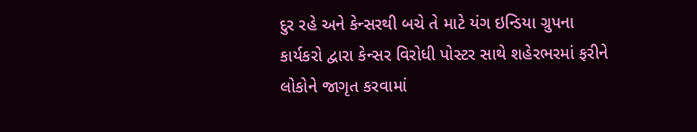દુર રહે અને કેન્સરથી બચે તે માટે યંગ ઇન્ડિયા ગ્રુપના કાર્યકરો દ્વારા કેન્સર વિરોધી પોસ્ટર સાથે શહેરભરમાં ફરીને લોકોને જાગૃત કરવામાં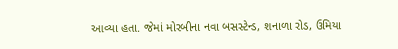આવ્યા હતા. જેમાં મોરબીના નવા બસસ્ટેન્ડ, શનાળા રોડ, ઉમિયા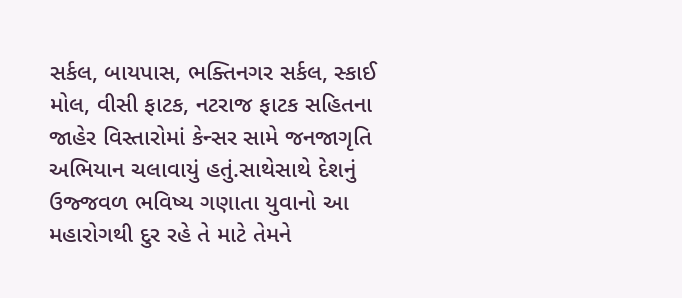સર્કલ, બાયપાસ, ભક્તિનગર સર્કલ, સ્કાઈ મોલ, વીસી ફાટક, નટરાજ ફાટક સહિતના જાહેર વિસ્તારોમાં કેન્સર સામે જનજાગૃતિ અભિયાન ચલાવાયું હતું.સાથેસાથે દેશનું ઉજ્જવળ ભવિષ્ય ગણાતા યુવાનો આ મહારોગથી દુર રહે તે માટે તેમને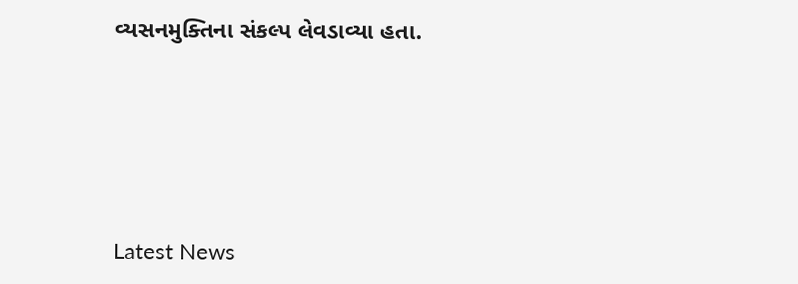વ્યસનમુક્તિના સંકલ્પ લેવડાવ્યા હતા.





Latest News